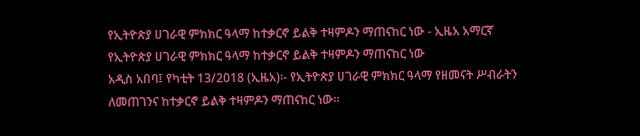የኢትዮጵያ ሀገራዊ ምክክር ዓላማ ከተቃርኖ ይልቅ ተዛምዶን ማጠናከር ነው - ኢዜአ አማርኛ
የኢትዮጵያ ሀገራዊ ምክክር ዓላማ ከተቃርኖ ይልቅ ተዛምዶን ማጠናከር ነው
አዲስ አበባ፤ የካቲት 13/2018 (ኢዜአ)፡- የኢትዮጵያ ሀገራዊ ምክክር ዓላማ የዘመናት ሥብራትን ለመጠገንና ከተቃርኖ ይልቅ ተዛምዶን ማጠናከር ነው።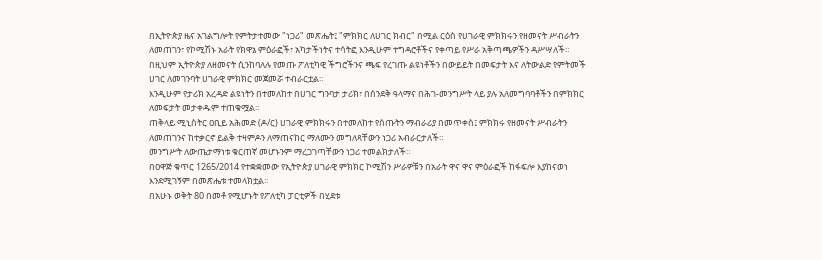በኢትዮጵያ ዜና አገልግሎት የምትታተመው "ነጋሪ" መጽሔት፤ "ምክክር ለሀገር ክብር" በሚል ርዕስ የሀገራዊ ምክክሩን የዘመናት ሥብራትን ለመጠገን፣ የኮሚሽኑ አራት የክዋኔ ምዕራፎች፣ አካታችነትና ተሳትፎ እንዲሁም ተግዳሮቶችና የቀጣይ የሥራ አቅጣጫዎችን ዳሥሣለች።
በዚህም ኢትዮጵያ ለዘመናት ሲንከባለሉ የመጡ ፖለቲካዊ ችግሮችንና ጫፍ የረገጡ ልዩነቶችን በውይይት በመፍታት እና ለትውልድ የምትመች ሀገር ለመገንባት ሀገራዊ ምክክር መጀመሯ ተብራርቷል።
እንዲሁም የታሪክ አረዳድ ልዩነትን በተመለከተ በሀገር ግንባታ ታሪክ፣ በሰንደቅ ዓላማና በሕገ-መንግሥት ላይ ያሉ አለመግባባቶችን በምክክር ለመፍታት መታቀዱም ተጠቁሟል፡፡
ጠቅላይ ሚኒስትር ዐቢይ አሕመድ (ዶ/ር) ሀገራዊ ምክክሩን በተመለከተ የሰጡትን ማብራሪያ በመጥቀስ፤ ምክክሩ የዘመናት ሥብራትን ለመጠገንና ከተቃርኖ ይልቅ ተዛምዶን ለማጠናከር ማለሙን መግለጻቸውን ነጋሪ አብራርታለች።
መንግሥት ለውጤታማነቱ ቁርጠኛ መሆኑንም ማረጋገጣቸውን ነጋሪ ተመልክታለች።
በዐዋጅ ቁጥር 1265/2014 የተቋቋመው የኢትዮጵያ ሀገራዊ ምክክር ኮሚሽን ሥራዎቹን በአራት ዋና ዋና ምዕራፎች ከፋፍሎ እያከናወነ እንደሚገኝም በመጽሔቱ ተመላክቷል፡፡
በአሁኑ ወቅት 80 በመቶ የሚሆኑት የፖለቲካ ፓርቲዎች በሂደቱ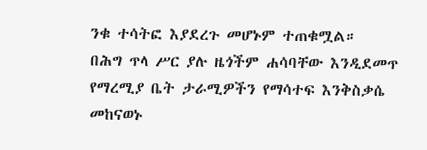ንቁ ተሳትፎ እያደረጉ መሆኑም ተጠቁሟል።
በሕግ ጥላ ሥር ያሉ ዜጎችም ሐሳባቸው እንዲደመጥ የማረሚያ ቤት ታራሚዎችን የማሳተፍ እንቅስቃሴ መከናወኑ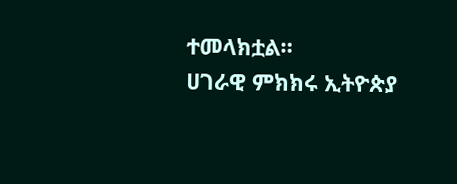ተመላክቷል።
ሀገራዊ ምክክሩ ኢትዮጵያ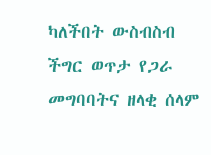ካለችበት ውስብስብ ችግር ወጥታ የጋራ መግባባትና ዘላቂ ሰላም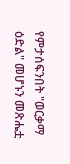የምታሰፍንበት "ወርቃማ ዕድል" መሆኑን መጽሔቷ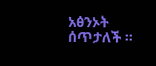አፅንኦት ሰጥታለች ።